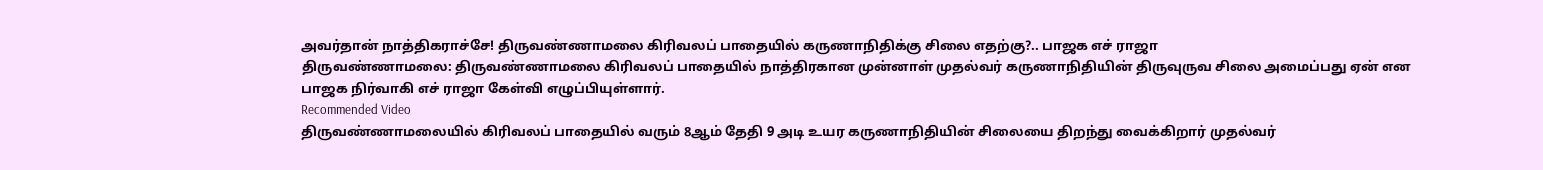அவர்தான் நாத்திகராச்சே! திருவண்ணாமலை கிரிவலப் பாதையில் கருணாநிதிக்கு சிலை எதற்கு?.. பாஜக எச் ராஜா
திருவண்ணாமலை: திருவண்ணாமலை கிரிவலப் பாதையில் நாத்திரகான முன்னாள் முதல்வர் கருணாநிதியின் திருவுருவ சிலை அமைப்பது ஏன் என பாஜக நிர்வாகி எச் ராஜா கேள்வி எழுப்பியுள்ளார்.
Recommended Video
திருவண்ணாமலையில் கிரிவலப் பாதையில் வரும் 8ஆம் தேதி 9 அடி உயர கருணாநிதியின் சிலையை திறந்து வைக்கிறார் முதல்வர்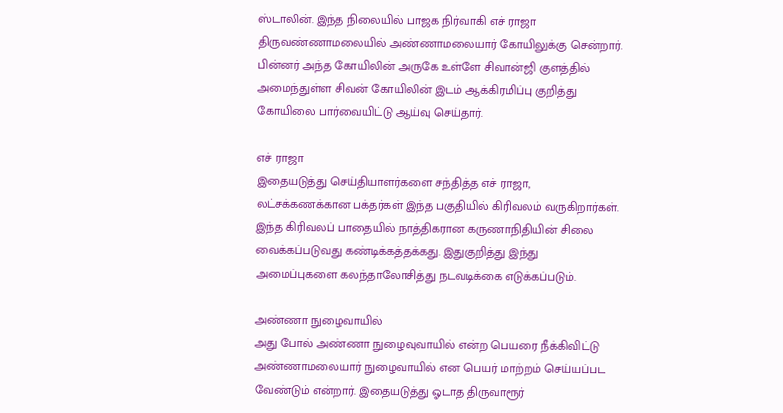ஸ்டாலின். இந்த நிலையில் பாஜக நிர்வாகி எச் ராஜா திருவண்ணாமலையில் அண்ணாமலையார் கோயிலுக்கு சென்றார்.
பின்னர் அந்த கோயிலின் அருகே உள்ளே சிவான்ஜி குளத்தில் அமைந்துள்ள சிவன் கோயிலின் இடம் ஆக்கிரமிப்பு குறித்து கோயிலை பார்வையிட்டு ஆய்வு செய்தார்.

எச் ராஜா
இதையடுத்து செய்தியாளர்களை சந்தித்த எச் ராஜா, லட்சக்கணக்கான பக்தர்கள் இந்த பகுதியில் கிரிவலம் வருகிறார்கள். இந்த கிரிவலப் பாதையில் நாத்திகரான கருணாநிதியின் சிலை வைக்கப்படுவது கண்டிக்கத்தக்கது. இதுகுறித்து இந்து அமைப்புகளை கலந்தாலோசித்து நடவடிக்கை எடுக்கப்படும்.

அண்ணா நுழைவாயில்
அது போல் அண்ணா நுழைவுவாயில் என்ற பெயரை நீக்கிவிட்டு அண்ணாமலையார் நுழைவாயில் என பெயர் மாற்றம் செய்யப்பட வேண்டும் என்றார். இதையடுத்து ஓடாத திருவாரூர்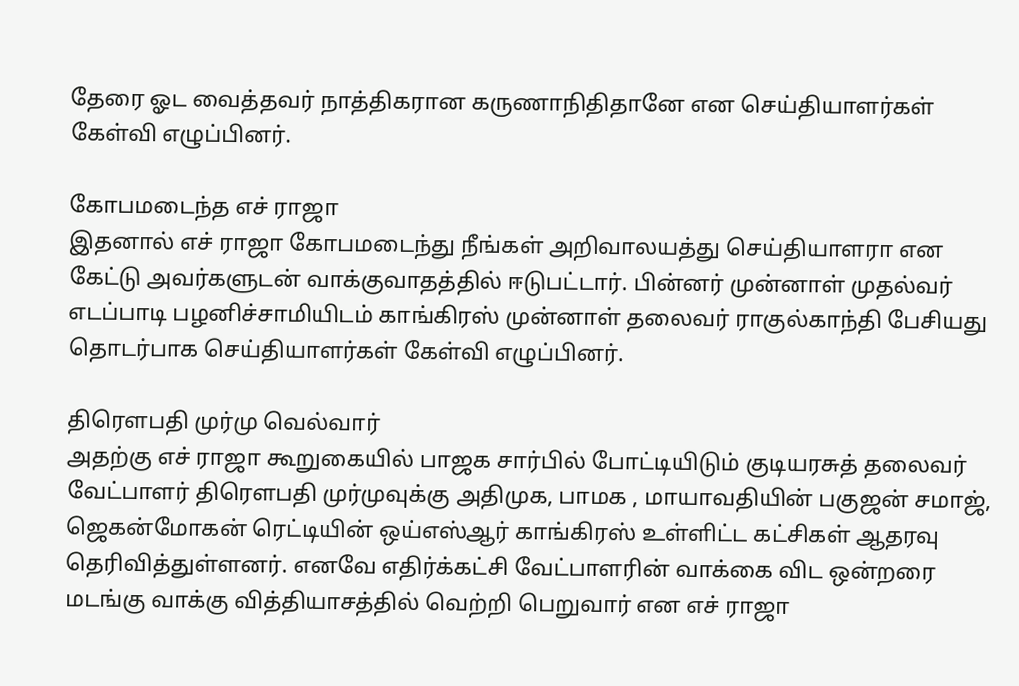தேரை ஓட வைத்தவர் நாத்திகரான கருணாநிதிதானே என செய்தியாளர்கள் கேள்வி எழுப்பினர்.

கோபமடைந்த எச் ராஜா
இதனால் எச் ராஜா கோபமடைந்து நீங்கள் அறிவாலயத்து செய்தியாளரா என கேட்டு அவர்களுடன் வாக்குவாதத்தில் ஈடுபட்டார். பின்னர் முன்னாள் முதல்வர் எடப்பாடி பழனிச்சாமியிடம் காங்கிரஸ் முன்னாள் தலைவர் ராகுல்காந்தி பேசியது தொடர்பாக செய்தியாளர்கள் கேள்வி எழுப்பினர்.

திரௌபதி முர்மு வெல்வார்
அதற்கு எச் ராஜா கூறுகையில் பாஜக சார்பில் போட்டியிடும் குடியரசுத் தலைவர் வேட்பாளர் திரௌபதி முர்முவுக்கு அதிமுக, பாமக , மாயாவதியின் பகுஜன் சமாஜ், ஜெகன்மோகன் ரெட்டியின் ஒய்எஸ்ஆர் காங்கிரஸ் உள்ளிட்ட கட்சிகள் ஆதரவு தெரிவித்துள்ளனர். எனவே எதிர்க்கட்சி வேட்பாளரின் வாக்கை விட ஒன்றரை மடங்கு வாக்கு வித்தியாசத்தில் வெற்றி பெறுவார் என எச் ராஜா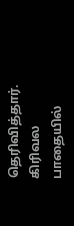தெரிவித்தார். கிரிவல பாதையில்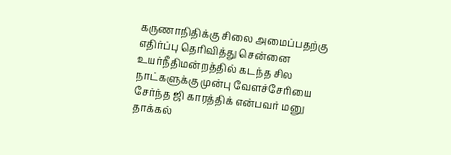கருணாநிதிக்கு சிலை அமைப்பதற்கு எதிர்ப்பு தெரிவித்து சென்னை உயர்நீதிமன்றத்தில் கடந்த சில நாட்களுக்கு முன்பு வேளச்சேரியை சேர்ந்த ஜி காரத்திக் என்பவர் மனு தாக்கல்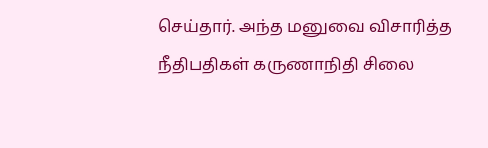செய்தார். அந்த மனுவை விசாரித்த நீதிபதிகள் கருணாநிதி சிலை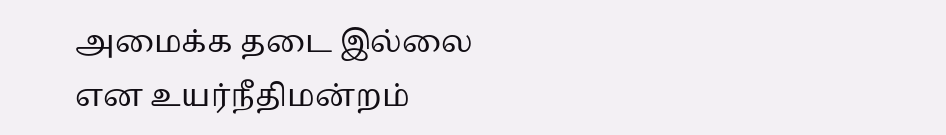அமைக்க தடை இல்லை என உயர்நீதிமன்றம்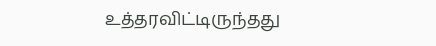உத்தரவிட்டிருந்தது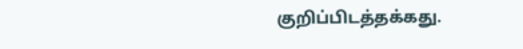குறிப்பிடத்தக்கது.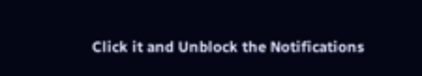Click it and Unblock the Notifications